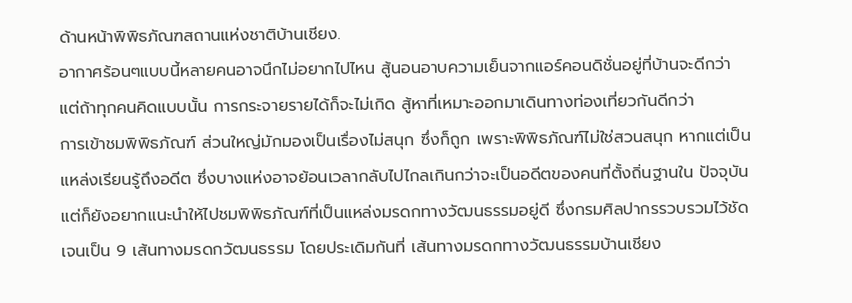ด้านหน้าพิพิธภัณฑสถานแห่งชาติบ้านเชียง.
อากาศร้อนๆแบบนี้หลายคนอาจนึกไม่อยากไปไหน สู้นอนอาบความเย็นจากแอร์คอนดิชั่นอยู่ที่บ้านจะดีกว่า แต่ถ้าทุกคนคิดแบบนั้น การกระจายรายได้ก็จะไม่เกิด สู้หาที่เหมาะออกมาเดินทางท่องเที่ยวกันดีกว่า
การเข้าชมพิพิธภัณฑ์ ส่วนใหญ่มักมองเป็นเรื่องไม่สนุก ซึ่งก็ถูก เพราะพิพิธภัณฑ์ไม่ใช่สวนสนุก หากแต่เป็นแหล่งเรียนรู้ถึงอดีต ซึ่งบางแห่งอาจย้อนเวลากลับไปไกลเกินกว่าจะเป็นอดีตของคนที่ตั้งถิ่นฐานใน ปัจจุบัน แต่ก็ยังอยากแนะนำให้ไปชมพิพิธภัณฑ์ที่เป็นแหล่งมรดกทางวัฒนธรรมอยู่ดี ซึ่งกรมศิลปากรรวบรวมไว้ชัดเจนเป็น 9 เส้นทางมรดกวัฒนธรรม โดยประเดิมกันที่ เส้นทางมรดกทางวัฒนธรรมบ้านเชียง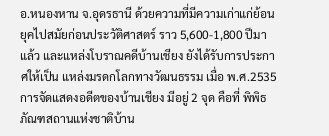อ.หนองหาน จ.อุดรธานี ด้วยความที่มีความเก่าแก่ย้อนยุคไปสมัยก่อนประวัติศาสตร์ ราว 5,600-1,800 ปีมาแล้ว และแหล่งโบราณคดีบ้านเชียง ยังได้รับการประกาศให้เป็น แหล่งมรดกโลกทางวัฒนธรรม เมื่อ พ.ศ.2535
การจัดแสดงอดีตของบ้านเชียง มีอยู่ 2 จุด คือที่ พิพิธภัณฑสถานแห่งชาติบ้าน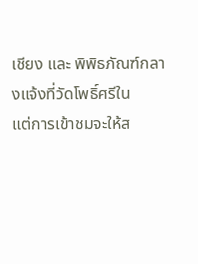เชียง และ พิพิธภัณฑ์กลางแจ้งที่วัดโพธิ์ศรีใน
แต่การเข้าชมจะให้ส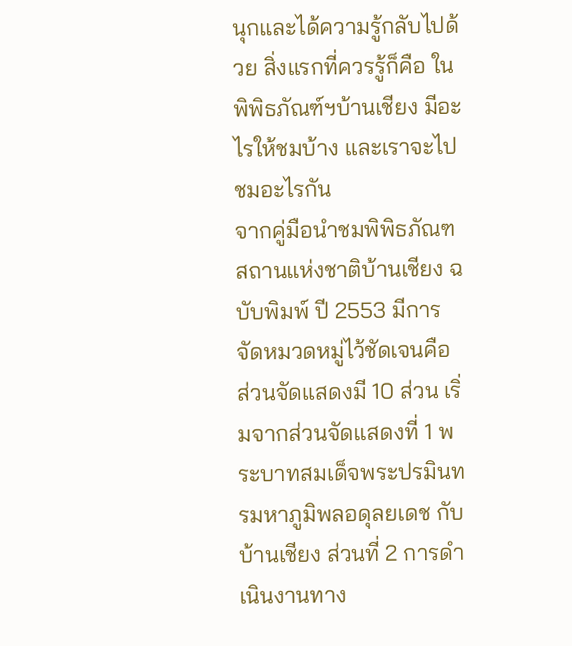นุกและได้ความรู้กลับไปด้วย สิ่งแรกที่ควรรู้ก็คือ ในพิพิธภัณฑ์ฯบ้านเชียง มีอะไรให้ชมบ้าง และเราจะไปชมอะไรกัน
จากคู่มือนำชมพิพิธภัณฑสถานแห่งชาติบ้านเชียง ฉบับพิมพ์ ปี 2553 มีการจัดหมวดหมู่ไว้ชัดเจนคือ ส่วนจัดแสดงมี 10 ส่วน เริ่มจากส่วนจัดแสดงที่ 1 พระบาทสมเด็จพระปรมินทรมหาภูมิพลอดุลยเดช กับบ้านเชียง ส่วนที่ 2 การดำเนินงานทาง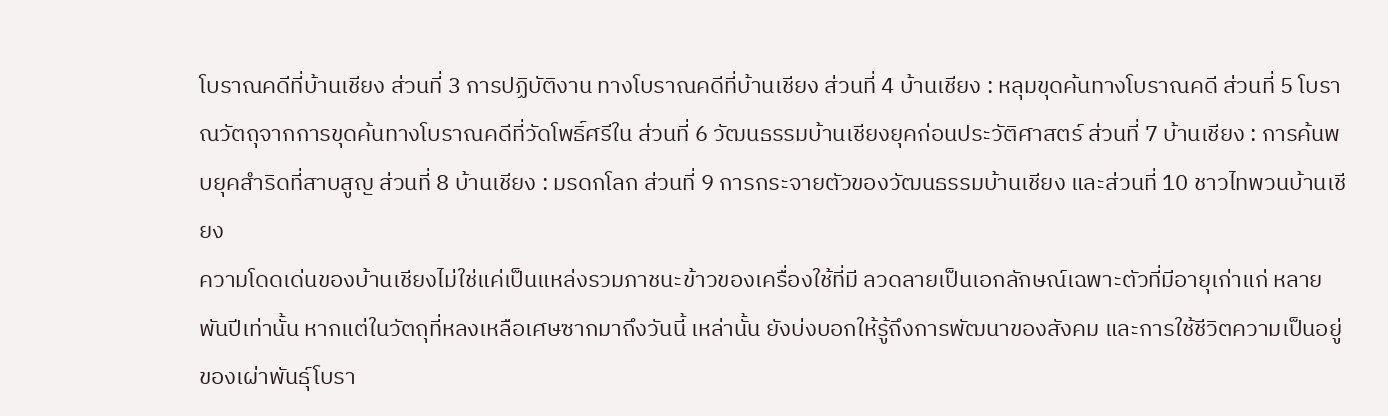โบราณคดีที่บ้านเชียง ส่วนที่ 3 การปฏิบัติงาน ทางโบราณคดีที่บ้านเชียง ส่วนที่ 4 บ้านเชียง : หลุมขุดค้นทางโบราณคดี ส่วนที่ 5 โบราณวัตถุจากการขุดค้นทางโบราณคดีที่วัดโพธิ์ศรีใน ส่วนที่ 6 วัฒนธรรมบ้านเชียงยุคก่อนประวัติศาสตร์ ส่วนที่ 7 บ้านเชียง : การค้นพบยุคสำริดที่สาบสูญ ส่วนที่ 8 บ้านเชียง : มรดกโลก ส่วนที่ 9 การกระจายตัวของวัฒนธรรมบ้านเชียง และส่วนที่ 10 ชาวไทพวนบ้านเชียง
ความโดดเด่นของบ้านเชียงไม่ใช่แค่เป็นแหล่งรวมภาชนะข้าวของเครื่องใช้ที่มี ลวดลายเป็นเอกลักษณ์เฉพาะตัวที่มีอายุเก่าแก่ หลายพันปีเท่านั้น หากแต่ในวัตถุที่หลงเหลือเศษซากมาถึงวันนี้ เหล่านั้น ยังบ่งบอกให้รู้ถึงการพัฒนาของสังคม และการใช้ชีวิตความเป็นอยู่ของเผ่าพันธุ์โบรา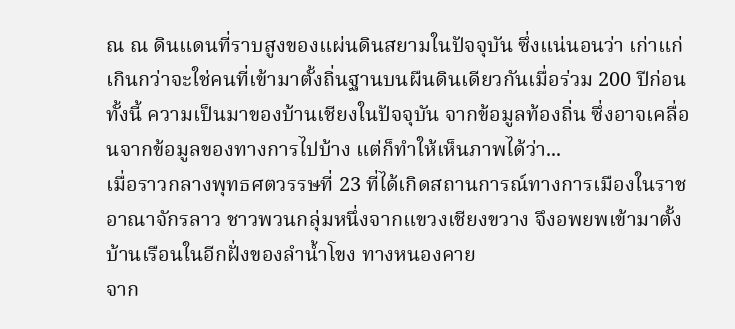ณ ณ ดินแดนที่ราบสูงของแผ่นดินสยามในปัจจุบัน ซึ่งแน่นอนว่า เก่าแก่เกินกว่าจะใช่คนที่เข้ามาตั้งถิ่นฐานบนผืนดินเดียวกันเมื่อร่วม 200 ปีก่อน
ทั้งนี้ ความเป็นมาของบ้านเชียงในปัจจุบัน จากข้อมูลท้องถิ่น ซึ่งอาจเคลื่อนจากข้อมูลของทางการไปบ้าง แต่ก็ทำให้เห็นภาพได้ว่า...
เมื่อราวกลางพุทธศตวรรษที่ 23 ที่ได้เกิดสถานการณ์ทางการเมืองในราชอาณาจักรลาว ชาวพวนกลุ่มหนึ่งจากแขวงเชียงขวาง จึงอพยพเข้ามาตั้งบ้านเรือนในอีกฝั่งของลำน้ำโขง ทางหนองคาย
จาก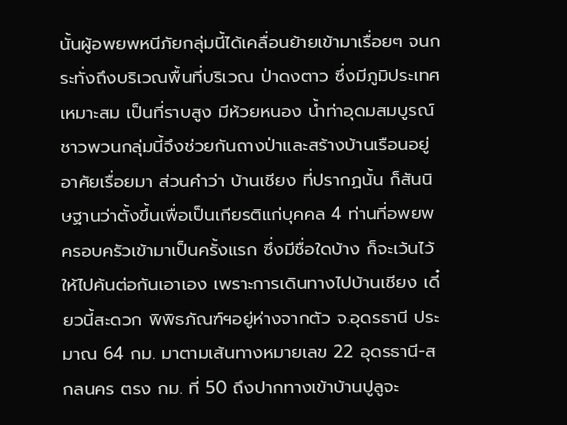นั้นผู้อพยพหนีภัยกลุ่มนี้ได้เคลื่อนย้ายเข้ามาเรื่อยๆ จนกระทั่งถึงบริเวณพื้นที่บริเวณ ป่าดงตาว ซึ่งมีภูมิประเทศเหมาะสม เป็นที่ราบสูง มีห้วยหนอง น้ำท่าอุดมสมบูรณ์ ชาวพวนกลุ่มนี้จึงช่วยกันถางป่าและสร้างบ้านเรือนอยู่อาศัยเรื่อยมา ส่วนคำว่า บ้านเชียง ที่ปรากฏนั้น ก็สันนิษฐานว่าตั้งขึ้นเพื่อเป็นเกียรติแก่บุคคล 4 ท่านที่อพยพครอบครัวเข้ามาเป็นครั้งแรก ซึ่งมีชื่อใดบ้าง ก็จะเว้นไว้ให้ไปค้นต่อกันเอาเอง เพราะการเดินทางไปบ้านเชียง เดี๋ยวนี้สะดวก พิพิธภัณฑ์ฯอยู่ห่างจากตัว จ.อุดรธานี ประมาณ 64 กม. มาตามเส้นทางหมายเลข 22 อุดรธานี-สกลนคร ตรง กม. ที่ 50 ถึงปากทางเข้าบ้านปูลูจะ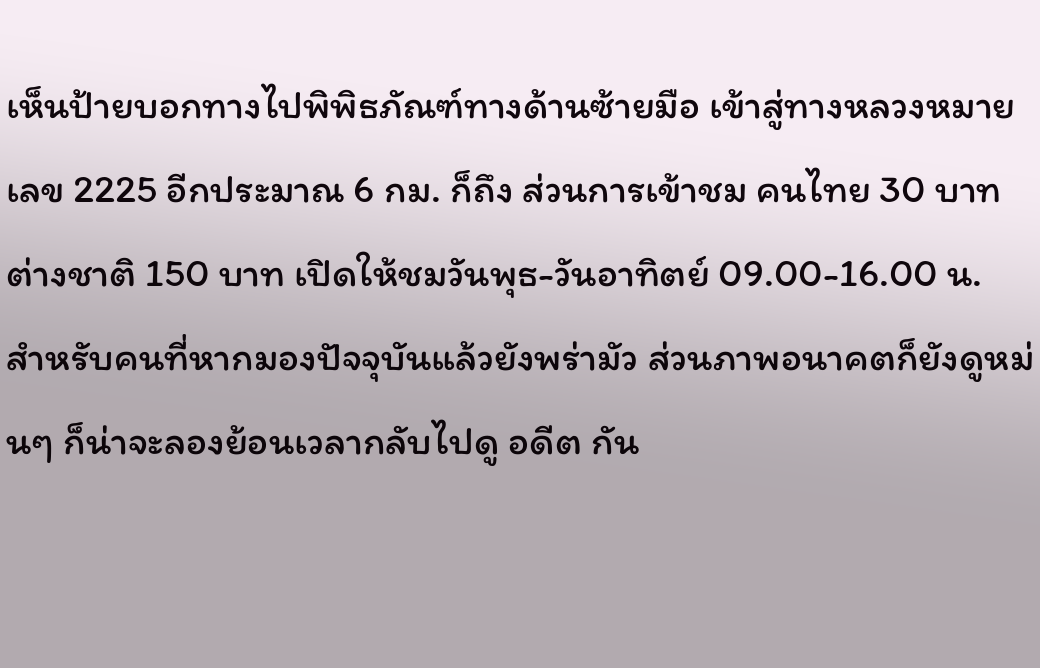เห็นป้ายบอกทางไปพิพิธภัณฑ์ทางด้านซ้ายมือ เข้าสู่ทางหลวงหมายเลข 2225 อีกประมาณ 6 กม. ก็ถึง ส่วนการเข้าชม คนไทย 30 บาท ต่างชาติ 150 บาท เปิดให้ชมวันพุธ-วันอาทิตย์ 09.00-16.00 น.
สำหรับคนที่หากมองปัจจุบันแล้วยังพร่ามัว ส่วนภาพอนาคตก็ยังดูหม่นๆ ก็น่าจะลองย้อนเวลากลับไปดู อดีต กัน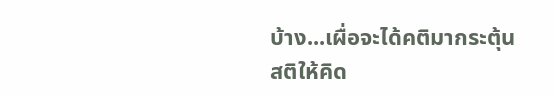บ้าง...เผื่อจะได้คติมากระตุ้นสติให้คิด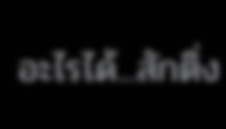อะไรได้...สักติ่ง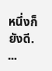หนึ่งก็ยังดี.
...